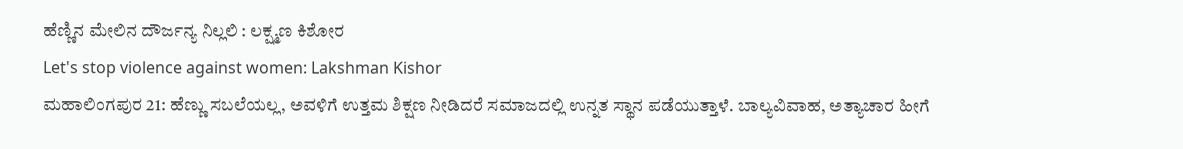ಹೆಣ್ಣಿನ ಮೇಲಿನ ದೌರ್ಜನ್ಯ ನಿಲ್ಲಲಿ : ಲಕ್ಷ್ಮಣ ಕಿಶೋರ
Let's stop violence against women: Lakshman Kishor
ಮಹಾಲಿಂಗಪುರ 21: ಹೆಣ್ಣು ಸಬಲೆಯಲ್ಲ, ಅವಳಿಗೆ ಉತ್ತಮ ಶಿಕ್ಷಣ ನೀಡಿದರೆ ಸಮಾಜದಲ್ಲಿ ಉನ್ನತ ಸ್ಥಾನ ಪಡೆಯುತ್ತಾಳೆ. ಬಾಲ್ಯವಿವಾಹ, ಅತ್ಯಾಚಾರ ಹೀಗೆ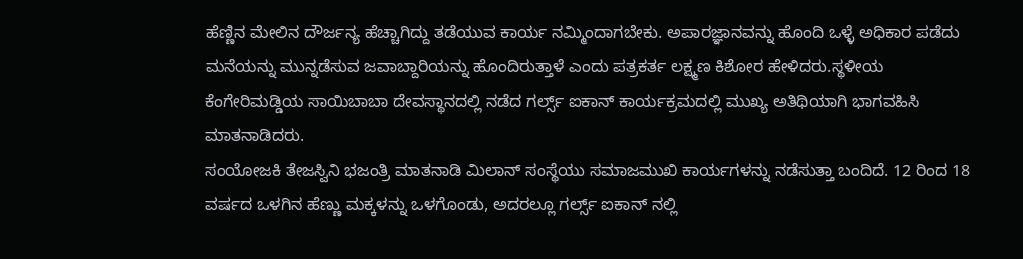ಹೆಣ್ಣಿನ ಮೇಲಿನ ದೌರ್ಜನ್ಯ ಹೆಚ್ಚಾಗಿದ್ದು ತಡೆಯುವ ಕಾರ್ಯ ನಮ್ಮಿಂದಾಗಬೇಕು. ಅಪಾರಜ್ಞಾನವನ್ನು ಹೊಂದಿ ಒಳ್ಳೆ ಅಧಿಕಾರ ಪಡೆದು ಮನೆಯನ್ನು ಮುನ್ನಡೆಸುವ ಜವಾಬ್ದಾರಿಯನ್ನು ಹೊಂದಿರುತ್ತಾಳೆ ಎಂದು ಪತ್ರಕರ್ತ ಲಕ್ಷ್ಮಣ ಕಿಶೋರ ಹೇಳಿದರು.ಸ್ಥಳೀಯ ಕೆಂಗೇರಿಮಡ್ಡಿಯ ಸಾಯಿಬಾಬಾ ದೇವಸ್ಥಾನದಲ್ಲಿ ನಡೆದ ಗರ್ಲ್ಸ್ ಐಕಾನ್ ಕಾರ್ಯಕ್ರಮದಲ್ಲಿ ಮುಖ್ಯ ಅತಿಥಿಯಾಗಿ ಭಾಗವಹಿಸಿ ಮಾತನಾಡಿದರು.
ಸಂಯೋಜಕಿ ತೇಜಸ್ವಿನಿ ಭಜಂತ್ರಿ ಮಾತನಾಡಿ ಮಿಲಾನ್ ಸಂಸ್ಥೆಯು ಸಮಾಜಮುಖಿ ಕಾರ್ಯಗಳನ್ನು ನಡೆಸುತ್ತಾ ಬಂದಿದೆ. 12 ರಿಂದ 18 ವರ್ಷದ ಒಳಗಿನ ಹೆಣ್ಣು ಮಕ್ಕಳನ್ನು ಒಳಗೊಂಡು, ಅದರಲ್ಲೂ ಗರ್ಲ್ಸ್ ಐಕಾನ್ ನಲ್ಲಿ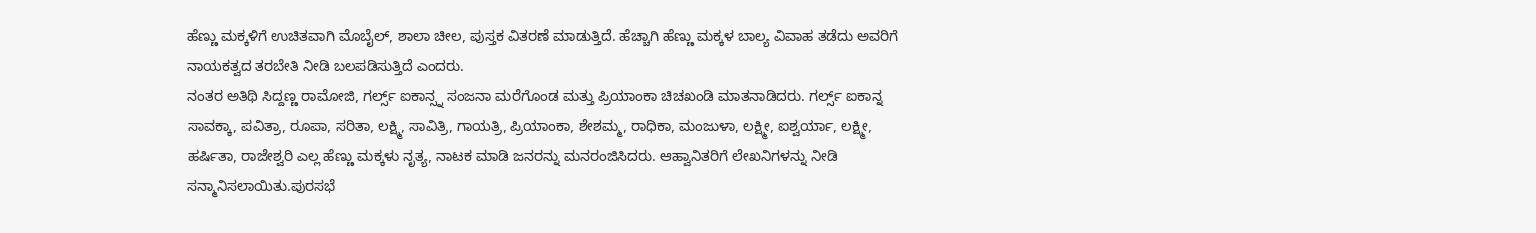ಹೆಣ್ಣು ಮಕ್ಕಳಿಗೆ ಉಚಿತವಾಗಿ ಮೊಬೈಲ್, ಶಾಲಾ ಚೀಲ, ಪುಸ್ತಕ ವಿತರಣೆ ಮಾಡುತ್ತಿದೆ. ಹೆಚ್ಚಾಗಿ ಹೆಣ್ಣು ಮಕ್ಕಳ ಬಾಲ್ಯ ವಿವಾಹ ತಡೆದು ಅವರಿಗೆ ನಾಯಕತ್ವದ ತರಬೇತಿ ನೀಡಿ ಬಲಪಡಿಸುತ್ತಿದೆ ಎಂದರು.
ನಂತರ ಅತಿಥಿ ಸಿದ್ದಣ್ಣ ರಾಮೋಜಿ, ಗರ್ಲ್ಸ್ ಐಕಾನ್ಸ್ನ ಸಂಜನಾ ಮರೆಗೊಂಡ ಮತ್ತು ಪ್ರಿಯಾಂಕಾ ಚಿಚಖಂಡಿ ಮಾತನಾಡಿದರು. ಗರ್ಲ್ಸ್ ಐಕಾನ್ನ ಸಾವಕ್ಕಾ, ಪವಿತ್ರಾ, ರೂಪಾ, ಸರಿತಾ, ಲಕ್ಷ್ಮಿ, ಸಾವಿತ್ರಿ, ಗಾಯತ್ರಿ, ಪ್ರಿಯಾಂಕಾ, ಶೇಶಮ್ಮ, ರಾಧಿಕಾ, ಮಂಜುಳಾ, ಲಕ್ಷ್ಮೀ, ಐಶ್ವರ್ಯಾ, ಲಕ್ಷ್ಮೀ, ಹರ್ಷಿತಾ, ರಾಜೇಶ್ವರಿ ಎಲ್ಲ ಹೆಣ್ಣು ಮಕ್ಕಳು ನೃತ್ಯ, ನಾಟಕ ಮಾಡಿ ಜನರನ್ನು ಮನರಂಜಿಸಿದರು. ಆಹ್ವಾನಿತರಿಗೆ ಲೇಖನಿಗಳನ್ನು ನೀಡಿ ಸನ್ಮಾನಿಸಲಾಯಿತು.ಪುರಸಭೆ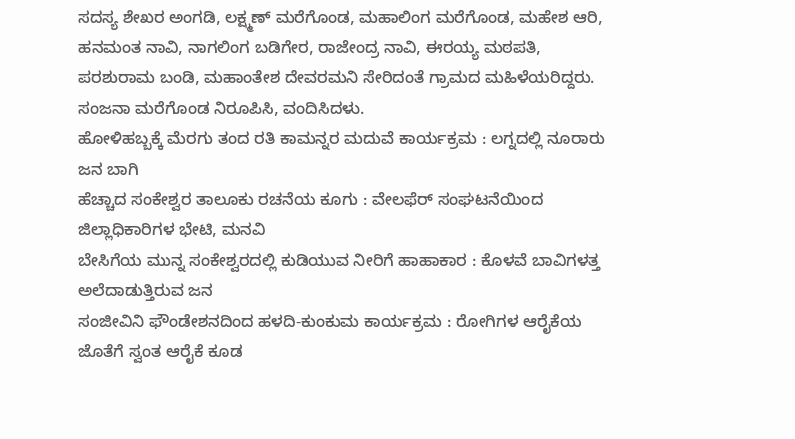ಸದಸ್ಯ ಶೇಖರ ಅಂಗಡಿ, ಲಕ್ಷ್ಮಣ್ ಮರೆಗೊಂಡ, ಮಹಾಲಿಂಗ ಮರೆಗೊಂಡ, ಮಹೇಶ ಆರಿ, ಹನಮಂತ ನಾವಿ, ನಾಗಲಿಂಗ ಬಡಿಗೇರ, ರಾಜೇಂದ್ರ ನಾವಿ, ಈರಯ್ಯ ಮಠಪತಿ, ಪರಶುರಾಮ ಬಂಡಿ, ಮಹಾಂತೇಶ ದೇವರಮನಿ ಸೇರಿದಂತೆ ಗ್ರಾಮದ ಮಹಿಳೆಯರಿದ್ದರು. ಸಂಜನಾ ಮರೆಗೊಂಡ ನಿರೂಪಿಸಿ, ವಂದಿಸಿದಳು.
ಹೋಳಿಹಬ್ಬಕ್ಕೆ ಮೆರಗು ತಂದ ರತಿ ಕಾಮನ್ನರ ಮದುವೆ ಕಾರ್ಯಕ್ರಮ : ಲಗ್ನದಲ್ಲಿ ನೂರಾರು ಜನ ಬಾಗಿ
ಹೆಚ್ಚಾದ ಸಂಕೇಶ್ವರ ತಾಲೂಕು ರಚನೆಯ ಕೂಗು : ವೇಲಫೆರ್ ಸಂಘಟನೆಯಿಂದ ಜಿಲ್ಲಾಧಿಕಾರಿಗಳ ಭೇಟಿ, ಮನವಿ
ಬೇಸಿಗೆಯ ಮುನ್ನ ಸಂಕೇಶ್ವರದಲ್ಲಿ ಕುಡಿಯುವ ನೀರಿಗೆ ಹಾಹಾಕಾರ : ಕೊಳವೆ ಬಾವಿಗಳತ್ತ ಅಲೆದಾಡುತ್ತಿರುವ ಜನ
ಸಂಜೀವಿನಿ ಫೌಂಡೇಶನದಿಂದ ಹಳದಿ-ಕುಂಕುಮ ಕಾರ್ಯಕ್ರಮ : ರೋಗಿಗಳ ಆರೈಕೆಯ ಜೊತೆಗೆ ಸ್ವಂತ ಆರೈಕೆ ಕೂಡ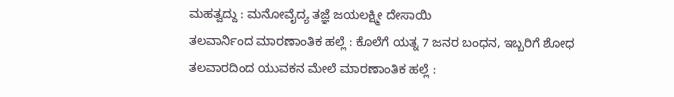ಮಹತ್ವದ್ದು : ಮನೋವೈದ್ಯ ತಜ್ಞೆ ಜಯಲಕ್ಷ್ಮೀ ದೇಸಾಯಿ
ತಲವಾರ್ನಿಂದ ಮಾರಣಾಂತಿಕ ಹಲ್ಲೆ : ಕೊಲೆಗೆ ಯತ್ನ 7 ಜನರ ಬಂಧನ, ಇಬ್ಬರಿಗೆ ಶೋಧ
ತಲವಾರದಿಂದ ಯುವಕನ ಮೇಲೆ ಮಾರಣಾಂತಿಕ ಹಲ್ಲೆ :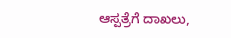ಆಸ್ಪತ್ರೆಗೆ ದಾಖಲು,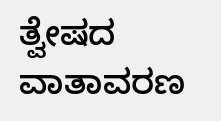ತ್ವೇಷದ ವಾತಾವರಣ